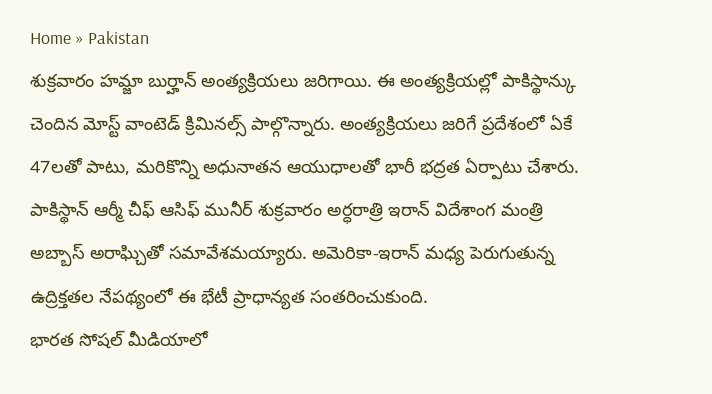Home » Pakistan
శుక్రవారం హమ్జా బుర్హాన్ అంత్యక్రియలు జరిగాయి. ఈ అంత్యక్రియల్లో పాకిస్థాన్కు చెందిన మోస్ట్ వాంటెడ్ క్రిమినల్స్ పాల్గొన్నారు. అంత్యక్రియలు జరిగే ప్రదేశంలో ఏకే 47లతో పాటు, మరికొన్ని అధునాతన ఆయుధాలతో భారీ భద్రత ఏర్పాటు చేశారు.
పాకిస్థాన్ ఆర్మీ చీఫ్ ఆసిఫ్ మునీర్ శుక్రవారం అర్ధరాత్రి ఇరాన్ విదేశాంగ మంత్రి అబ్బాస్ అరాఘ్చితో సమావేశమయ్యారు. అమెరికా-ఇరాన్ మధ్య పెరుగుతున్న ఉద్రిక్తతల నేపథ్యంలో ఈ భేటీ ప్రాధాన్యత సంతరించుకుంది.
భారత సోషల్ మీడియాలో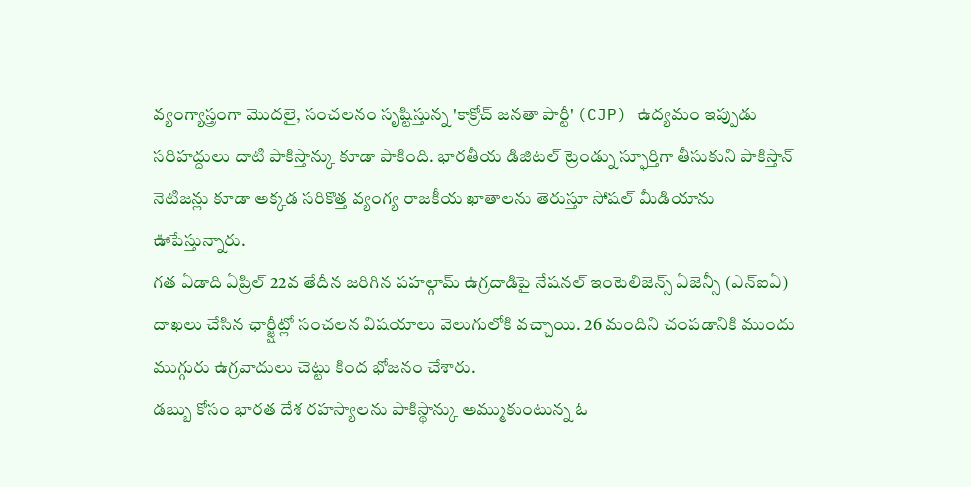వ్యంగ్యాస్త్రంగా మొదలై, సంచలనం సృష్టిస్తున్న 'కాక్రోచ్ జనతా పార్టీ' (CJP) ఉద్యమం ఇప్పుడు సరిహద్దులు దాటి పాకిస్తాన్కు కూడా పాకింది. భారతీయ డిజిటల్ ట్రెండ్ను స్ఫూర్తిగా తీసుకుని పాకిస్తాన్ నెటిజన్లు కూడా అక్కడ సరికొత్త వ్యంగ్య రాజకీయ ఖాతాలను తెరుస్తూ సోషల్ మీడియాను ఊపేస్తున్నారు.
గత ఏడాది ఏప్రిల్ 22వ తేదీన జరిగిన పహల్గామ్ ఉగ్రదాడిపై నేషనల్ ఇంటెలిజెన్స్ ఏజెన్సీ (ఎన్ఐఏ) దాఖలు చేసిన ఛార్జ్షీట్లో సంచలన విషయాలు వెలుగులోకి వచ్చాయి. 26 మందిని చంపడానికి ముందు ముగ్గురు ఉగ్రవాదులు చెట్టు కింద భోజనం చేశారు.
డబ్బు కోసం భారత దేశ రహస్యాలను పాకిస్థాన్కు అమ్ముకుంటున్న ఓ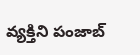వ్యక్తిని పంజాబ్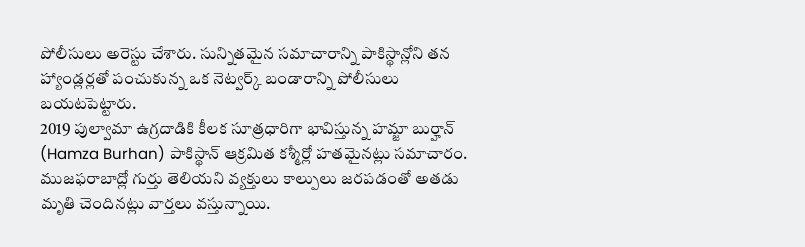పోలీసులు అరెస్టు చేశారు. సున్నితమైన సమాచారాన్ని పాకిస్థాన్లోని తన హ్యాండ్లర్లతో పంచుకున్న ఒక నెట్వర్క్ బండారాన్ని పోలీసులు బయటపెట్టారు.
2019 పుల్వామా ఉగ్రదాడికి కీలక సూత్రధారిగా భావిస్తున్న హమ్జా బుర్హాన్ (Hamza Burhan) పాకిస్థాన్ ఆక్రమిత కశ్మీర్లో హతమైనట్లు సమాచారం. ముజఫరాబాద్లో గుర్తు తెలియని వ్యక్తులు కాల్పులు జరపడంతో అతడు మృతి చెందినట్లు వార్తలు వస్తున్నాయి.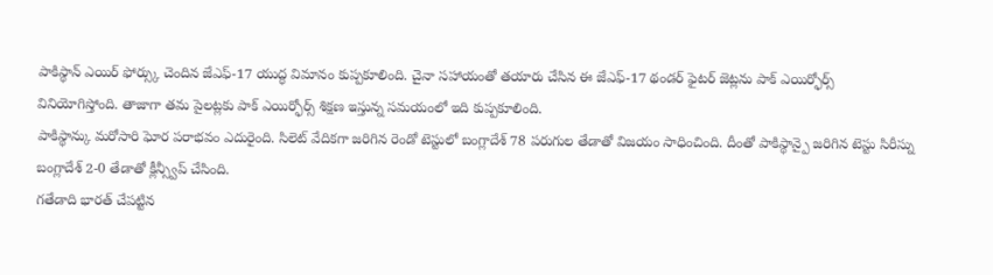పాకిస్థాన్ ఎయిర్ ఫోర్స్కు చెందిన జేఎఫ్-17 యుద్ధ విమానం కుప్పకూలింది. చైనా సహాయంతో తయారు చేసిన ఈ జేఎఫ్-17 థండర్ ఫైటర్ జెట్లను పాక్ ఎయిర్ఫోర్స్ వినియోగిస్తోంది. తాజాగా తమ పైలట్లకు పాక్ ఎయిర్ఫోర్స్ శిక్షణ ఇస్తున్న సమయంలో ఇది కుప్పకూలింది.
పాకిస్థాన్కు మరోసారి ఘోర పరాభవం ఎదురైంది. సిలెట్ వేదికగా జరిగిన రెండో టెస్టులో బంగ్లాదేశ్ 78 పరుగుల తేడాతో విజయం సాధించింది. దీంతో పాకిస్థాన్పై జరిగిన టెస్టు సిరీస్ను బంగ్లాదేశ్ 2-0 తేడాతో క్లీన్స్వీప్ చేసింది.
గతేడాది భారత్ చేపట్టిన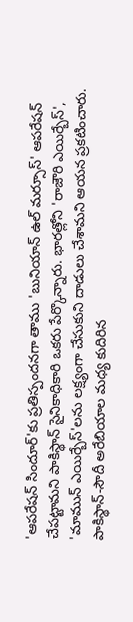'ఆపరేషన్ సిందూర్'కు ప్రతిస్పందనగా తాము 'బునియాన్ ఉల్ మర్సూస్' ఆపరేషన్ చేపట్టామని పాకిస్థాన్ సైనికాధికారి ఒకరు పేర్కొన్నారు. భారత్లోని 'రాజౌరి ఎయిర్బేస్', 'మామున్ ఎయిర్బేస్'లను లక్ష్యంగా చేసుకుని దాడులు చేశామని ఆయన ప్రకటించారు.
పాకిస్థాన్-సౌదీ అరేబియాల మధ్య కుదిరిన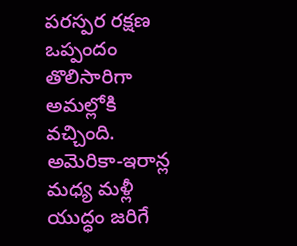పరస్పర రక్షణ ఒప్పందం తొలిసారిగా అమల్లోకి వచ్చింది. అమెరికా-ఇరాన్ల మధ్య మళ్లీ యుద్ధం జరిగే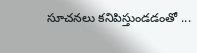సూచనలు కనిపిస్తుండడంతో ...